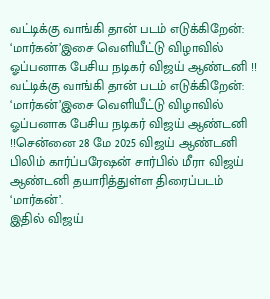வட்டிக்கு வாங்கி தான் படம் எடுக்கிறேன்: ‘மார்கன்’இசை வெளியீட்டு விழாவில் ஓப்பனாக பேசிய நடிகர் விஜய் ஆண்டனி !!
வட்டிக்கு வாங்கி தான் படம் எடுக்கிறேன்: ‘மார்கன்’இசை வெளியீட்டு விழாவில் ஓப்பனாக பேசிய நடிகர் விஜய் ஆண்டனி !!சென்னை 28 மே 2025 விஜய் ஆண்டனி பிலிம் கார்ப்பரேஷன் சார்பில் மீரா விஜய் ஆண்டனி தயாரித்துள்ள திரைப்படம் ‘மார்கன்’.
இதில் விஜய்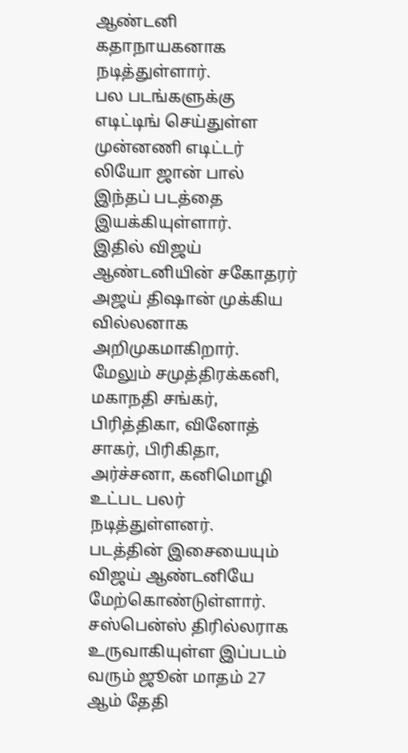ஆண்டனி கதாநாயகனாக நடித்துள்ளார்.
பல படங்களுக்கு எடிட்டிங் செய்துள்ள முன்னணி எடிட்டர் லியோ ஜான் பால் இந்தப் படத்தை இயக்கியுள்ளார்.
இதில் விஜய் ஆண்டனியின் சகோதரர் அஜய் திஷான் முக்கிய வில்லனாக அறிமுகமாகிறார்.
மேலும் சமுத்திரக்கனி, மகாநதி சங்கர், பிரித்திகா, வினோத் சாகர், பிரிகிதா, அர்ச்சனா, கனிமொழி உட்பட பலர் நடித்துள்ளனர்.
படத்தின் இசையையும் விஜய் ஆண்டனியே மேற்கொண்டுள்ளார்.
சஸ்பென்ஸ் திரில்லராக உருவாகியுள்ள இப்படம் வரும் ஜூன் மாதம் 27 ஆம் தேதி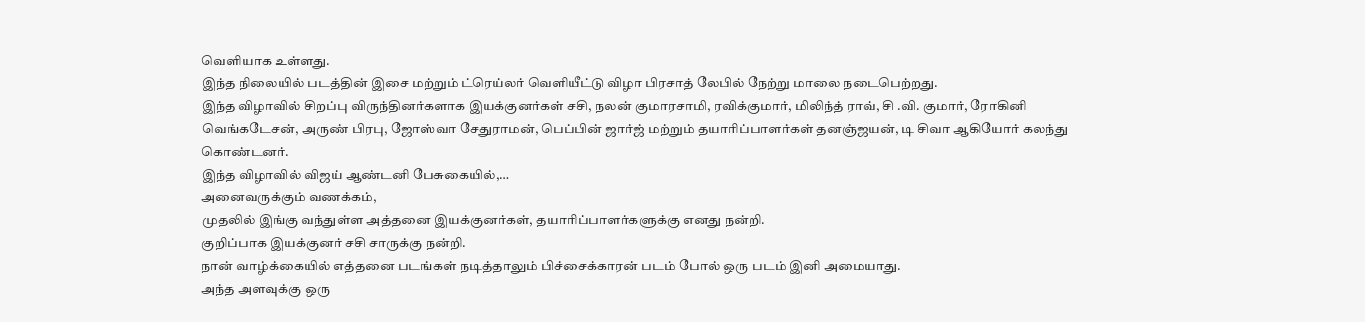வெளியாக உள்ளது.
இந்த நிலையில் படத்தின் இசை மற்றும் ட்ரெய்லர் வெளியீட்டு விழா பிரசாத் லேபில் நேற்று மாலை நடைபெற்றது.
இந்த விழாவில் சிறப்பு விருந்தினர்களாக இயக்குனர்கள் சசி, நலன் குமாரசாமி, ரவிக்குமார், மிலிந்த் ராவ், சி .வி. குமார், ரோகினி வெங்கடேசன், அருண் பிரபு, ஜோஸ்வா சேதுராமன், பெப்பின் ஜார்ஜ் மற்றும் தயாரிப்பாளர்கள் தனஞ்ஜயன், டி சிவா ஆகியோர் கலந்து கொண்டனர்.
இந்த விழாவில் விஜய் ஆண்டனி பேசுகையில்,…
அனைவருக்கும் வணக்கம்,
முதலில் இங்கு வந்துள்ள அத்தனை இயக்குனர்கள், தயாரிப்பாளர்களுக்கு எனது நன்றி.
குறிப்பாக இயக்குனர் சசி சாருக்கு நன்றி.
நான் வாழ்க்கையில் எத்தனை படங்கள் நடித்தாலும் பிச்சைக்காரன் படம் போல் ஒரு படம் இனி அமையாது.
அந்த அளவுக்கு ஒரு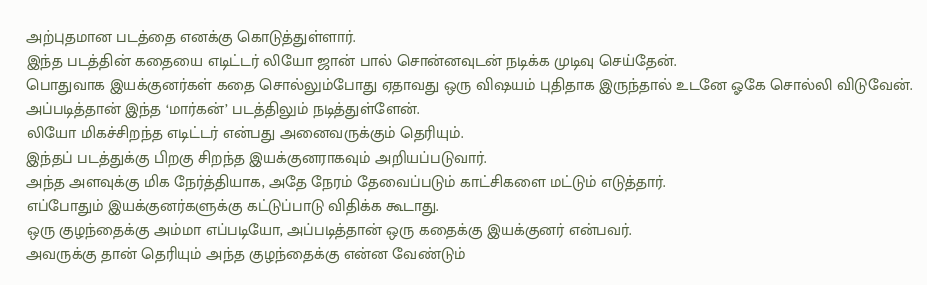அற்புதமான படத்தை எனக்கு கொடுத்துள்ளார்.
இந்த படத்தின் கதையை எடிட்டர் லியோ ஜான் பால் சொன்னவுடன் நடிக்க முடிவு செய்தேன்.
பொதுவாக இயக்குனர்கள் கதை சொல்லும்போது ஏதாவது ஒரு விஷயம் புதிதாக இருந்தால் உடனே ஓகே சொல்லி விடுவேன்.
அப்படித்தான் இந்த ‘மார்கன்’ படத்திலும் நடித்துள்ளேன்.
லியோ மிகச்சிறந்த எடிட்டர் என்பது அனைவருக்கும் தெரியும்.
இந்தப் படத்துக்கு பிறகு சிறந்த இயக்குனராகவும் அறியப்படுவார்.
அந்த அளவுக்கு மிக நேர்த்தியாக, அதே நேரம் தேவைப்படும் காட்சிகளை மட்டும் எடுத்தார்.
எப்போதும் இயக்குனர்களுக்கு கட்டுப்பாடு விதிக்க கூடாது.
ஒரு குழந்தைக்கு அம்மா எப்படியோ, அப்படித்தான் ஒரு கதைக்கு இயக்குனர் என்பவர்.
அவருக்கு தான் தெரியும் அந்த குழந்தைக்கு என்ன வேண்டும்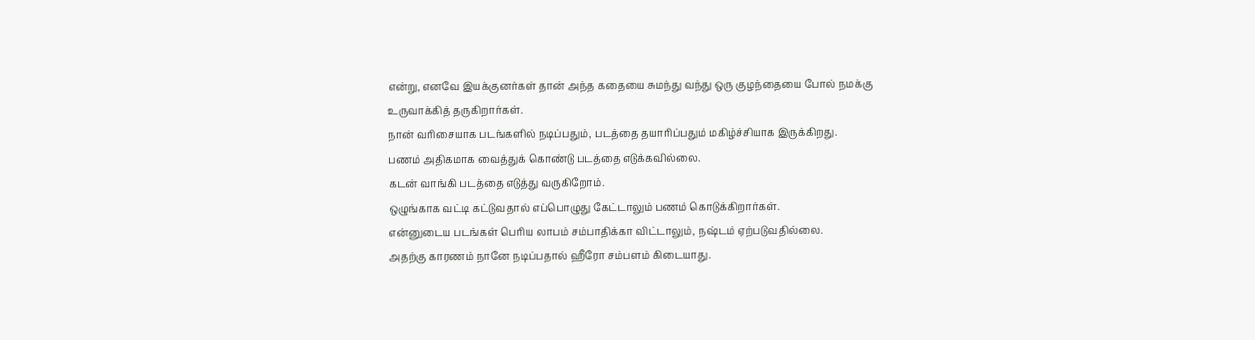என்று, எனவே இயக்குனர்கள் தான் அந்த கதையை சுமந்து வந்து ஒரு குழந்தையை போல் நமக்கு உருவாக்கித் தருகிறார்கள்.
நான் வரிசையாக படங்களில் நடிப்பதும், படத்தை தயாரிப்பதும் மகிழ்ச்சியாக இருக்கிறது.
பணம் அதிகமாக வைத்துக் கொண்டு படத்தை எடுக்கவில்லை.
கடன் வாங்கி படத்தை எடுத்து வருகிறோம்.
ஒழுங்காக வட்டி கட்டுவதால் எப்பொழுது கேட்டாலும் பணம் கொடுக்கிறார்கள்.
என்னுடைய படங்கள் பெரிய லாபம் சம்பாதிக்கா விட்டாலும், நஷ்டம் ஏற்படுவதில்லை.
அதற்கு காரணம் நானே நடிப்பதால் ஹீரோ சம்பளம் கிடையாது.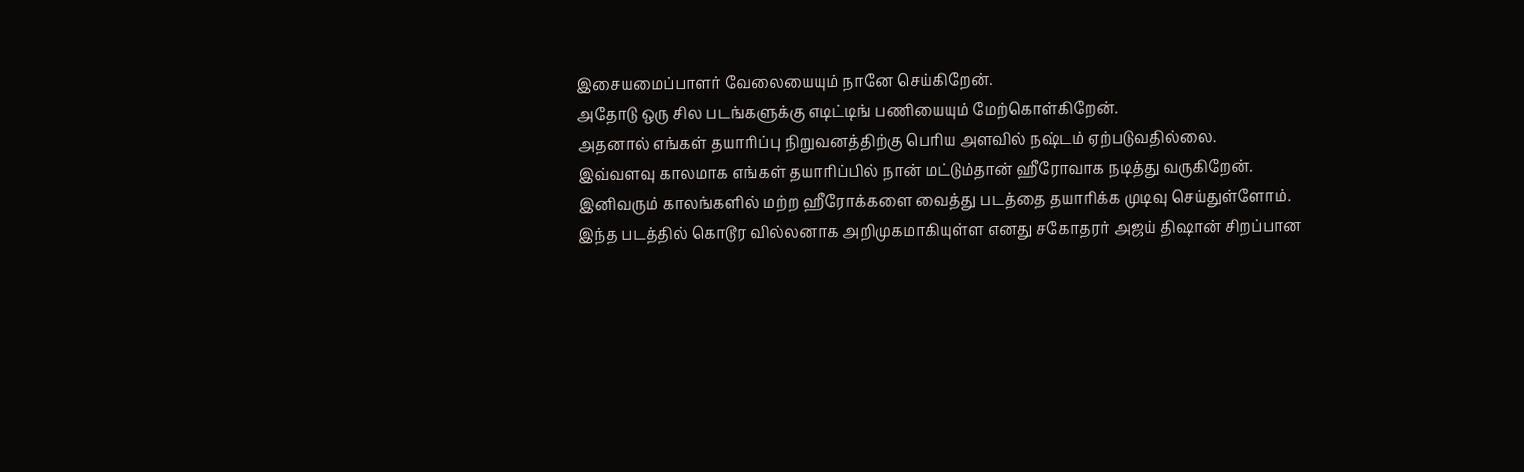இசையமைப்பாளர் வேலையையும் நானே செய்கிறேன்.
அதோடு ஒரு சில படங்களுக்கு எடிட்டிங் பணியையும் மேற்கொள்கிறேன்.
அதனால் எங்கள் தயாரிப்பு நிறுவனத்திற்கு பெரிய அளவில் நஷ்டம் ஏற்படுவதில்லை.
இவ்வளவு காலமாக எங்கள் தயாரிப்பில் நான் மட்டும்தான் ஹீரோவாக நடித்து வருகிறேன்.
இனிவரும் காலங்களில் மற்ற ஹீரோக்களை வைத்து படத்தை தயாரிக்க முடிவு செய்துள்ளோம்.
இந்த படத்தில் கொடூர வில்லனாக அறிமுகமாகியுள்ள எனது சகோதரர் அஜய் திஷான் சிறப்பான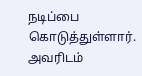நடிப்பை கொடுத்துள்ளார்.
அவரிடம்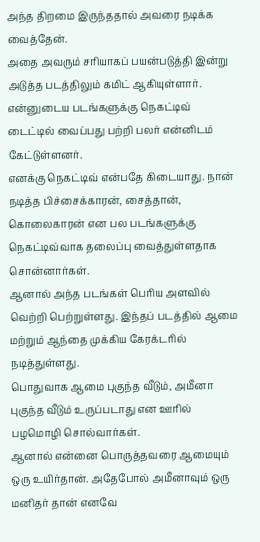அந்த திறமை இருந்ததால் அவரை நடிக்க வைத்தேன்.
அதை அவரும் சரியாகப் பயன்படுத்தி இன்று அடுத்த படத்திலும் கமிட் ஆகியுள்ளார்.
என்னுடைய படங்களுக்கு நெகட்டிவ் டைட்டில் வைப்பது பற்றி பலர் என்னிடம் கேட்டுள்ளனர்.
எனக்கு நெகட்டிவ் என்பதே கிடையாது. நான் நடித்த பிச்சைக்காரன், சைத்தான், கொலைகாரன் என பல படங்களுக்கு நெகட்டிவ்வாக தலைப்பு வைத்துள்ளதாக சொன்னார்கள்.
ஆனால் அந்த படங்கள் பெரிய அளவில் வெற்றி பெற்றுள்ளது. இந்தப் படத்தில் ஆமை மற்றும் ஆந்தை முக்கிய கேரக்டரில் நடித்துள்ளது.
பொதுவாக ஆமை புகுந்த வீடும், அமீனா புகுந்த வீடும் உருப்படாது என ஊரில் பழமொழி சொல்வார்கள்.
ஆனால் என்னை பொருத்தவரை ஆமையும் ஒரு உயிர்தான். அதேபோல் அமீனாவும் ஒரு மனிதர் தான் எனவே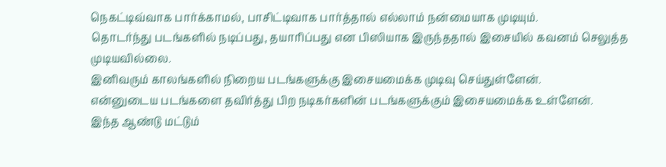நெகட்டிவ்வாக பார்க்காமல், பாசிட்டிவாக பார்த்தால் எல்லாம் நன்மையாக முடியும்.
தொடர்ந்து படங்களில் நடிப்பது, தயாரிப்பது என பிஸியாக இருந்ததால் இசையில் கவனம் செலுத்த முடியவில்லை.
இனிவரும் காலங்களில் நிறைய படங்களுக்கு இசையமைக்க முடிவு செய்துள்ளேன்.
என்னுடைய படங்களை தவிர்த்து பிற நடிகர்களின் படங்களுக்கும் இசையமைக்க உள்ளேன்.
இந்த ஆண்டு மட்டும்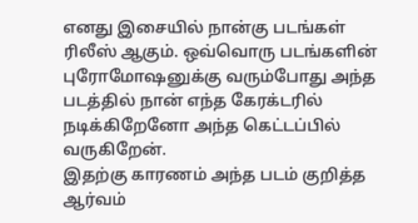எனது இசையில் நான்கு படங்கள் ரிலீஸ் ஆகும். ஒவ்வொரு படங்களின் புரோமோஷனுக்கு வரும்போது அந்த படத்தில் நான் எந்த கேரக்டரில் நடிக்கிறேனோ அந்த கெட்டப்பில் வருகிறேன்.
இதற்கு காரணம் அந்த படம் குறித்த ஆர்வம்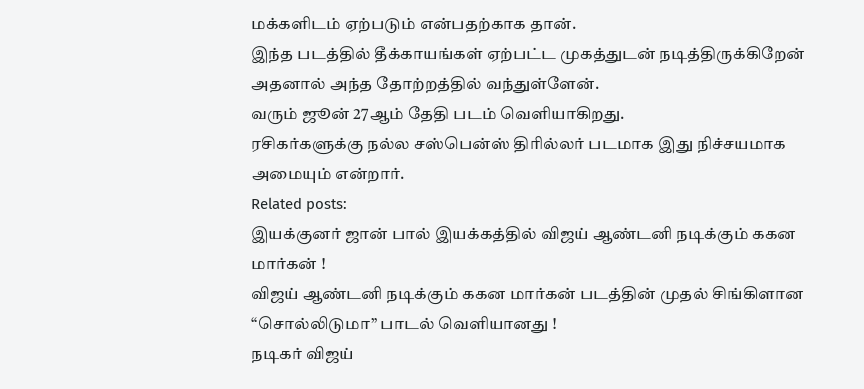மக்களிடம் ஏற்படும் என்பதற்காக தான்.
இந்த படத்தில் தீக்காயங்கள் ஏற்பட்ட முகத்துடன் நடித்திருக்கிறேன் அதனால் அந்த தோற்றத்தில் வந்துள்ளேன்.
வரும் ஜூன் 27ஆம் தேதி படம் வெளியாகிறது.
ரசிகர்களுக்கு நல்ல சஸ்பென்ஸ் திரில்லர் படமாக இது நிச்சயமாக அமையும் என்றார்.
Related posts:
இயக்குனர் ஜான் பால் இயக்கத்தில் விஜய் ஆண்டனி நடிக்கும் ககன மார்கன் !
விஜய் ஆண்டனி நடிக்கும் ககன மார்கன் படத்தின் முதல் சிங்கிளான “சொல்லிடுமா” பாடல் வெளியானது !
நடிகர் விஜய்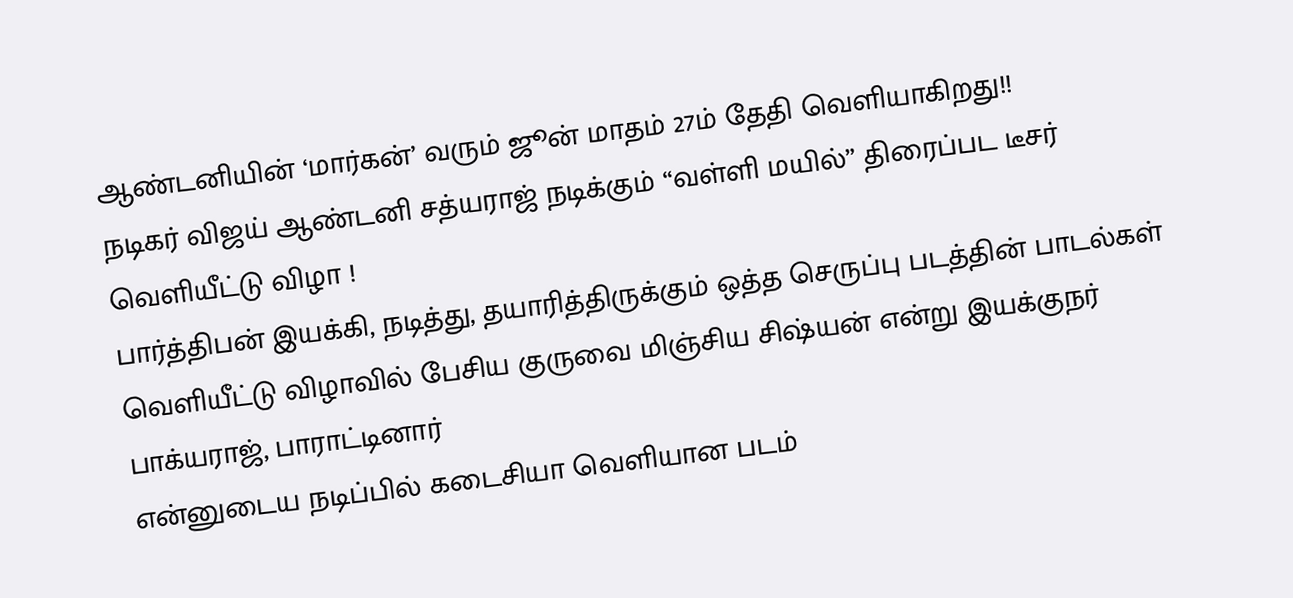ஆண்டனியின் ‘மார்கன்’ வரும் ஜூன் மாதம் 27ம் தேதி வெளியாகிறது!!
நடிகர் விஜய் ஆண்டனி சத்யராஜ் நடிக்கும் “வள்ளி மயில்” திரைப்பட டீசர் வெளியீட்டு விழா !
பார்த்திபன் இயக்கி, நடித்து, தயாரித்திருக்கும் ஒத்த செருப்பு படத்தின் பாடல்கள் வெளியீட்டு விழாவில் பேசிய குருவை மிஞ்சிய சிஷ்யன் என்று இயக்குநர் பாக்யராஜ், பாராட்டினார்
என்னுடைய நடிப்பில் கடைசியா வெளியான படம்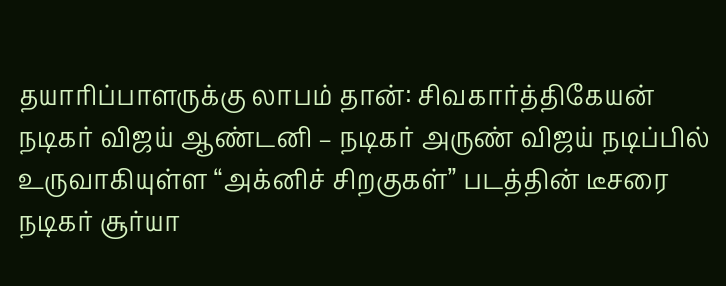தயாரிப்பாளருக்கு லாபம் தான்: சிவகார்த்திகேயன்
நடிகர் விஜய் ஆண்டனி – நடிகர் அருண் விஜய் நடிப்பில் உருவாகியுள்ள “அக்னிச் சிறகுகள்” படத்தின் டீசரை நடிகர் சூர்யா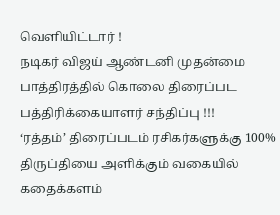வெளியிட்டார் !
நடிகர் விஜய் ஆண்டனி முதன்மை பாத்திரத்தில் கொலை திரைப்பட பத்திரிக்கையாளர் சந்திப்பு !!!
‘ரத்தம்’ திரைப்படம் ரசிகர்களுக்கு 100% திருப்தியை அளிக்கும் வகையில் கதைக்களம்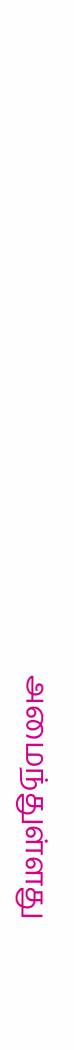அமைந்துள்ளது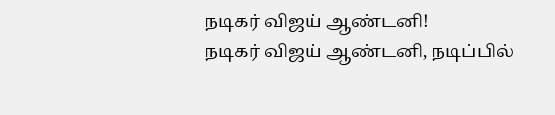நடிகர் விஜய் ஆண்டனி!
நடிகர் விஜய் ஆண்டனி, நடிப்பில்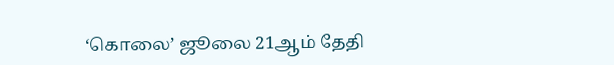‘கொலை’ ஜூலை 21ஆம் தேதி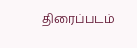திரைப்படம்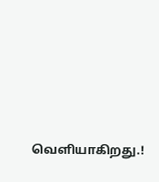வெளியாகிறது.!